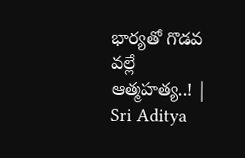భార్యతో గొడవ వల్లే ఆత్మహత్య..! | Sri Aditya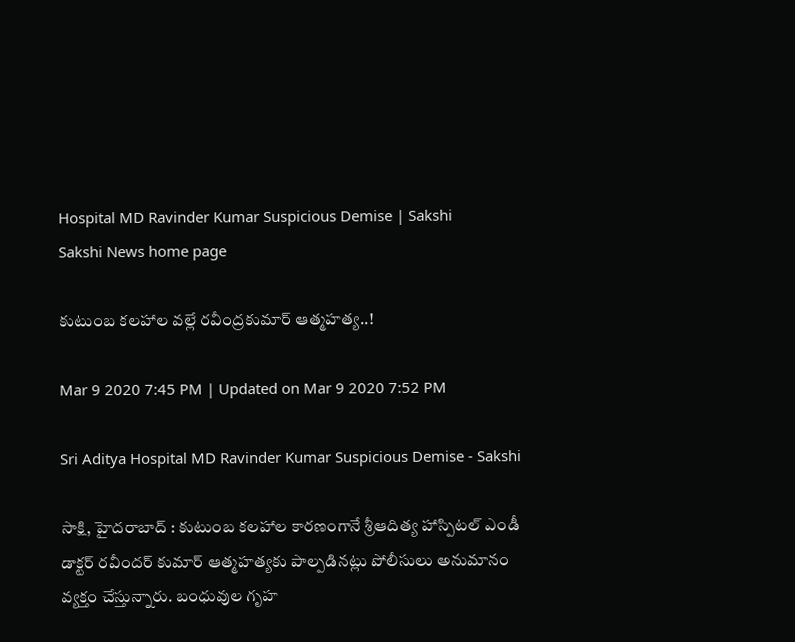Hospital MD Ravinder Kumar Suspicious Demise | Sakshi
Sakshi News home page

కుటుంబ కలహాల వల్లే రవీంద్రకుమార్‌ ఆత్మహత్య..!

Mar 9 2020 7:45 PM | Updated on Mar 9 2020 7:52 PM

Sri Aditya Hospital MD Ravinder Kumar Suspicious Demise - Sakshi

సాక్షి, హైదరాబాద్‌ : కుటుంబ కలహాల కారణంగానే శ్రీఆదిత్య హాస్పిటల్ ఎండీ డాక్టర్‌ రవీందర్ కుమార్‌ ఆత్మహత్యకు పాల్పడినట్లు పోలీసులు అనుమానం వ్యక్తం చేస్తున్నారు. బంధువుల గృహ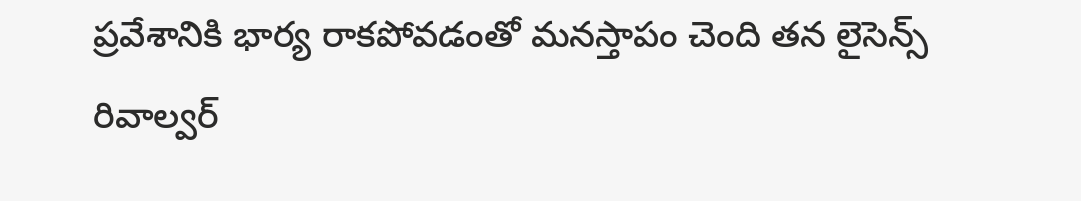ప్రవేశానికి భార్య రాకపోవడంతో మనస్తాపం చెంది తన లైసెన్స్ రివాల్వర్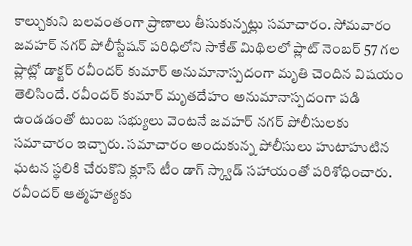కాల్చుకుని బలవంతంగా ప్రాణాలు తీసుకున్నట్లు సమాచారం. సోమవారం జవహర్ నగర్ పోలీస్టేషన్ పరిధిలోని సాకేత్ మిథిలలో ప్లాట్ నెంబర్ 57 గల ప్లాట్లో డాక్టర్ రవీందర్‌ కుమార్ అనుమానాస్పదంగా మృతి చెందిన విషయం తెలిసిందే. రవీందర్‌ కుమార్‌ మృతదేహం అనుమానాస్పదంగా పడి ఉండడంతో టుంబ సభ్యులు వెంటనే జవహర్ నగర్ పోలీసులకు సమాచారం ఇచ్చారు. సమాచారం అందుకున్న పోలీసులు హుటాహుటిన ఘటన స్థలికి చేరుకొని క్లూస్ టీం డాగ్ స్క్వాడ్ సహాయంతో పరిశోధించారు. రవీందర్‌ ఆత్మహత్యకు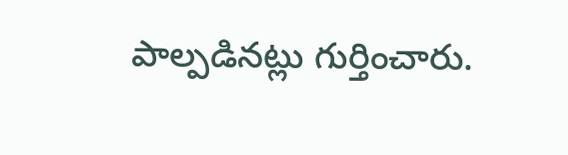పాల్పడినట్లు గుర్తించారు.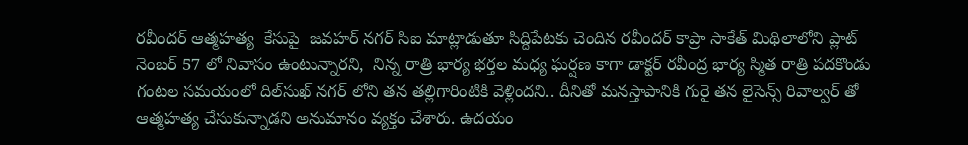రవీందర్‌ ఆత్మహత్య  కేసుపై  జవహర్ నగర్ సిఐ మాట్లాడుతూ సిద్దిపేటకు చెందిన రవీందర్ కాప్రా సాకేత్ మిథిలాలోని ప్లాట్ నెంబర్ 57 లో నివాసం ఉంటున్నారని,  నిన్న రాత్రి భార్య భర్తల మధ్య ఘర్షణ కాగా డాక్టర్ రవీంద్ర భార్య స్మిత రాత్రి పదకొండు గంటల సమయంలో దిల్‌సుఖ్‌ నగర్‌ లోని తన తల్లిగారింటికి వెళ్లిందని.. దీనితో మనస్తాపానికి గురై తన లైసెన్స్ రివాల్వర్ తో ఆత్మహత్య చేసుకున్నాడని అనుమానం వ్యక్తం చేశారు. ఉదయం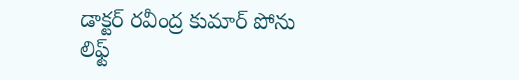డాక్టర్ రవీంద్ర కుమార్ పోను లిఫ్ట్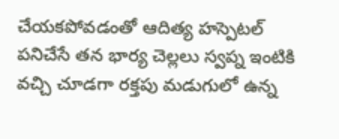చేయకపోవడంతో ఆదిత్య హస్పెటల్ పనిచేసే తన భార్య చెల్లలు స్వప్న ఇంటికి వచ్చి చూడగా రక్తపు మడుగులో ఉన్న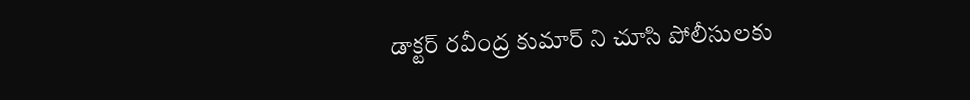డాక్టర్ రవీంద్ర కుమార్ ని చూసి పోలీసులకు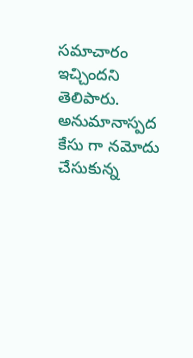సమాచారం ఇచ్చిందని తెలిపారు. అనుమానాస్పద కేసు గా నమోదు చేసుకున్న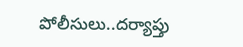పోలీసులు..దర్యాప్తు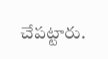చేపట్టారు.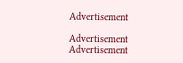Advertisement

Advertisement
Advertisement